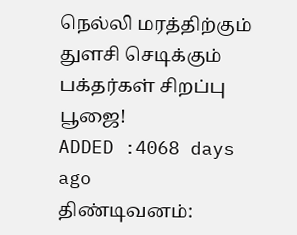நெல்லி மரத்திற்கும் துளசி செடிக்கும் பக்தர்கள் சிறப்பு பூஜை!
ADDED :4068 days ago
திண்டிவனம்: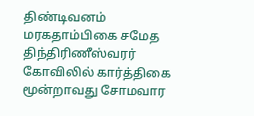திண்டிவனம் மரகதாம்பிகை சமேத திந்திரிணீஸ்வரர் கோவிலில் கார்த்திகை மூன்றாவது சோமவார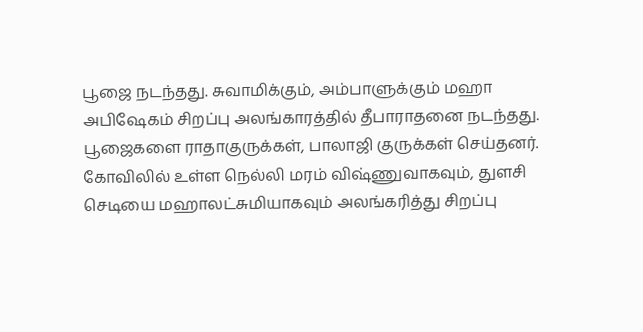பூஜை நடந்தது. சுவாமிக்கும், அம்பாளுக்கும் மஹா அபிஷேகம் சிறப்பு அலங்காரத்தில் தீபாராதனை நடந்தது. பூஜைகளை ராதாகுருக்கள், பாலாஜி குருக்கள் செய்தனர். கோவிலில் உள்ள நெல்லி மரம் விஷ்ணுவாகவும், துளசி செடியை மஹாலட்சுமியாகவும் அலங்கரித்து சிறப்பு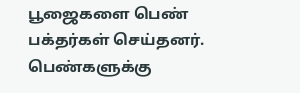பூஜைகளை பெண் பக்தர்கள் செய்தனர். பெண்களுக்கு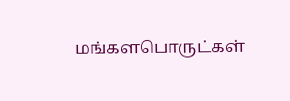மங்களபொருட்கள்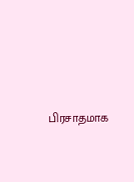பிரசாதமாக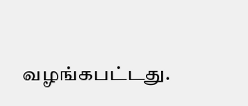வழங்கபட்டது.